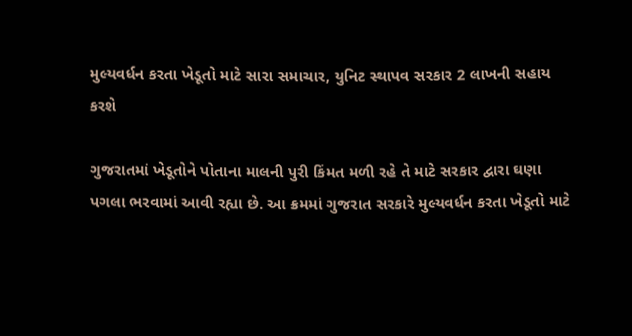મુલ્યવર્ધન કરતા ખેડૂતો માટે સારા સમાચાર, યુનિટ સ્થાપવ સરકાર 2 લાખની સહાય કરશે

ગુજરાતમાં ખેડૂતોને પોતાના માલની પુરી કિંમત મળી રહે તે માટે સરકાર દ્વારા ઘણા પગલા ભરવામાં આવી રહ્યા છે. આ ક્રમમાં ગુજરાત સરકારે મુલ્યવર્ધન કરતા ખેડૂતો માટે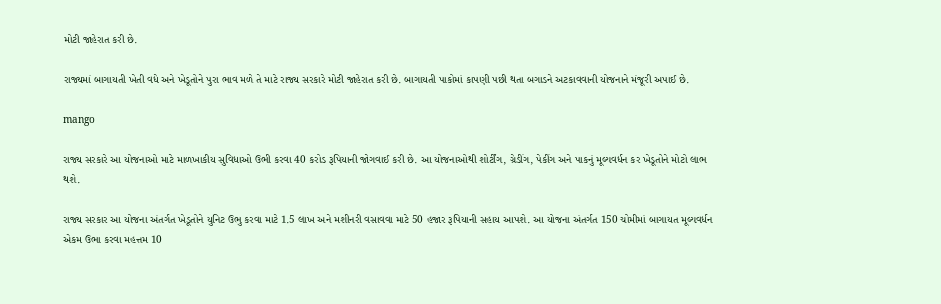મોટી જાહેરાત કરી છે.

રાજ્યમાં બાગાયતી ખેતી વધે અને ખેડૂતોને પુરા ભાવ મળે તે માટે રાજ્ય સરકારે મોટી જાહેરાત કરી છે. બાગાયતી પાકોમાં કાપણી પછી થતા બગાડને અટકાવવાની યોજનાને મંજૂરી અપાઈ છે.

mango

રાજ્ય સરકારે આ યોજનાઓ માટે માળખાકીય સુવિધાઓ ઉભી કરવા 40 કરોડ રૂપિયાની જોગવાઈ કરી છે. આ યોજનાઓથી શોર્ટીંગ, ગ્રેડીંગ, પેકીંગ અને પાકનું મૂલ્યવર્ધન કર ખેડૂતોને મોટો લાભ થશે.

રાજ્ય સરકાર આ યોજના અંતર્ગત ખેડૂતોને યુનિટ ઉભુ કરવા માટે 1.5 લાખ અને મશીનરી વસાવવા માટે 50 હજાર રૂપિયાની સહાય આપશે. આ યોજના અંતર્ગત 150 ચોમીમાં બાગાયત મૂલ્યવર્ધન એકમ ઉભા કરવા મહત્તમ 10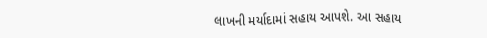લાખની મર્યાદામાં સહાય આપશે. આ સહાય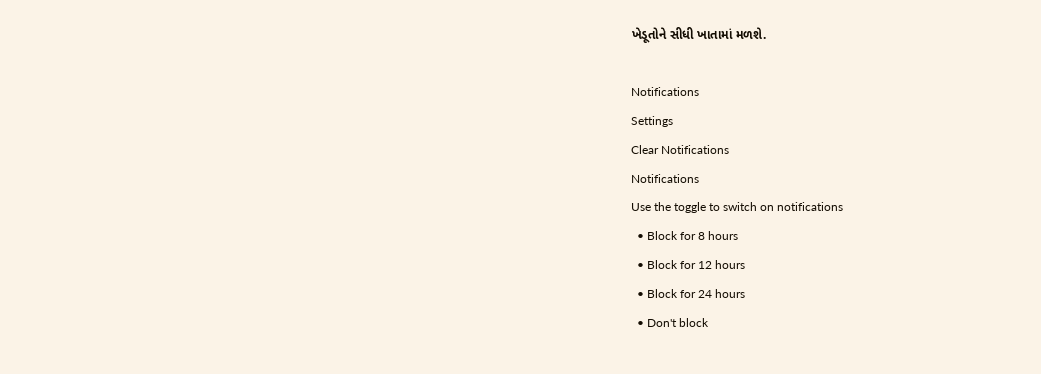ખેડૂતોને સીધી ખાતામાં મળશે.

Notifications
Settings
Clear Notifications
Notifications
Use the toggle to switch on notifications
  • Block for 8 hours
  • Block for 12 hours
  • Block for 24 hours
  • Don't block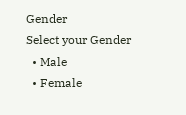Gender
Select your Gender
  • Male
  • Female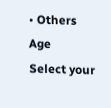• Others
Age
Select your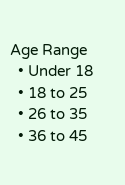Age Range
  • Under 18
  • 18 to 25
  • 26 to 35
  • 36 to 45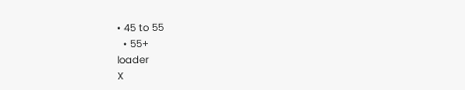• 45 to 55
  • 55+
loader
X